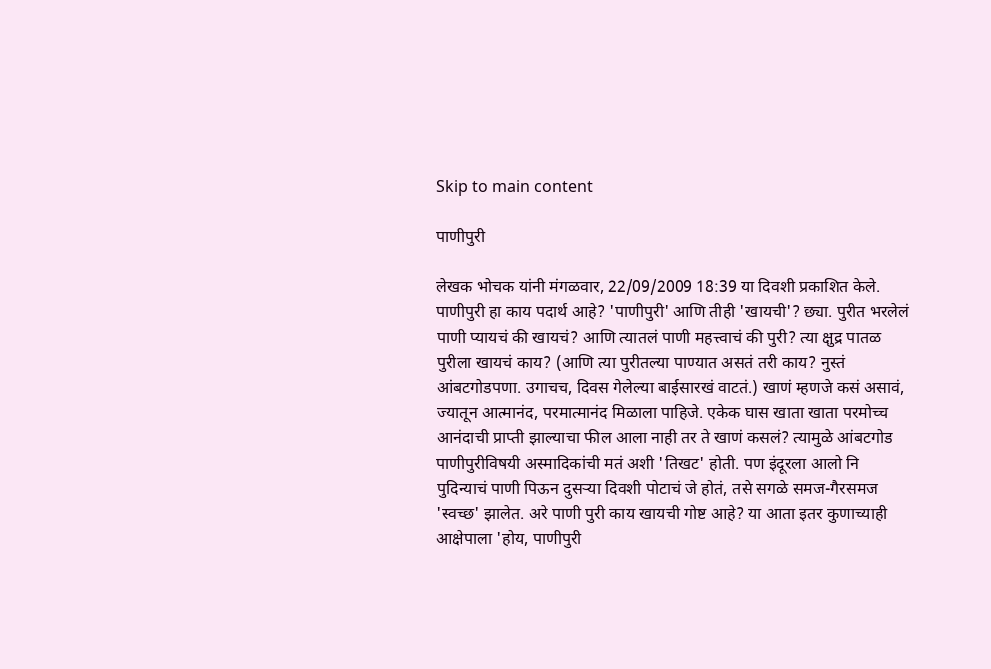Skip to main content

पाणीपुरी

लेखक भोचक यांनी मंगळवार, 22/09/2009 18:39 या दिवशी प्रकाशित केले.
पाणीपुरी हा काय पदार्थ आहे? 'पाणीपुरी' आणि तीही 'खायची'? छ्या. पुरीत भरलेलं पाणी प्यायचं की खायचं? आणि त्यातलं पाणी महत्त्वाचं की पुरी? त्या क्षुद्र पातळ पुरीला खायचं काय? (आणि त्या पुरीतल्या पाण्यात असतं तरी काय? नुस्तं आंबटगोडपणा. उगाचच, दिवस गेलेल्या बाईसारखं वाटतं.) खाणं म्हणजे कसं असावं, ज्यातून आत्मानंद, परमात्मानंद मिळाला पाहिजे. एकेक घास खाता खाता परमोच्च आनंदाची प्राप्ती झाल्याचा फील आला नाही तर ते खाणं कसलं? त्यामुळे आंबटगोड पाणीपुरीविषयी अस्मादिकांची मतं अशी 'तिखट' होती. पण इंदूरला आलो नि पुदिन्याचं पाणी पिऊन दुसर्‍या दिवशी पोटाचं जे होतं, तसे सगळे समज-गैरसमज 'स्वच्छ' झालेत. अरे पाणी पुरी काय खायची गोष्ट आहे? या आता इतर कुणाच्याही आक्षेपाला 'होय, पाणीपुरी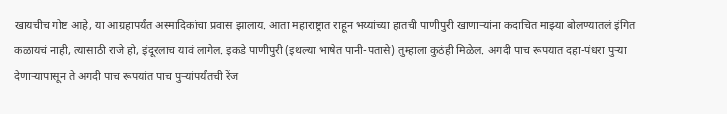खायचीच गोष्ट आहे, या आग्रहापर्यंत अस्मादिकांचा प्रवास झालाय. आता महाराष्ट्रात राहून भय्यांच्या हातची पाणीपुरी खाणार्‍यांना कदाचित माझ्या बोलण्यातलं इंगित कळायचं नाही, त्यासाठी राजे हो, इंदूरलाच यावं लागेल. इकडे पाणीपुरी (इथल्या भाषेत पानी-पतासे) तुम्हाला कुठंही मिळेल. अगदी पाच रूपयात दहा-पंधरा पुर्‍या देणार्‍यापासून ते अगदी पाच रूपयांत पाच पुर्‍यांपर्यंतची रेंज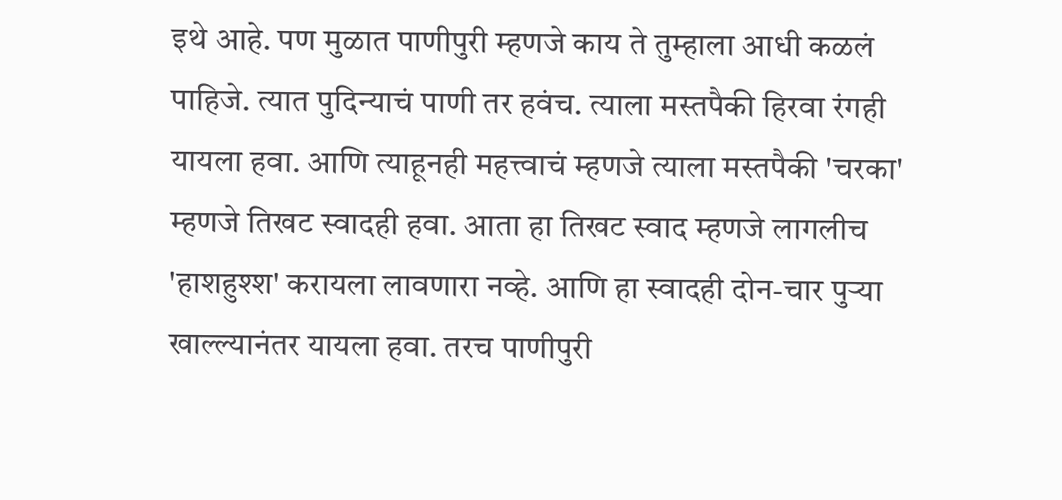इथे आहे. पण मुळात पाणीपुरी म्हणजे काय ते तुम्हाला आधी कळलं पाहिजे. त्यात पुदिन्याचं पाणी तर हवंच. त्याला मस्तपैकी हिरवा रंगही यायला हवा. आणि त्याहूनही महत्त्वाचं म्हणजे त्याला मस्तपैकी 'चरका' म्हणजे तिखट स्वादही हवा. आता हा तिखट स्वाद म्हणजे लागलीच 'हाशहुश्श' करायला लावणारा नव्हे. आणि हा स्वादही दोन-चार पुर्‍या खाल्ल्यानंतर यायला हवा. तरच पाणीपुरी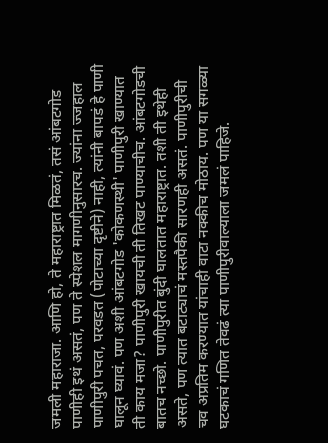जमली महाराजा. आणि हो, ते महाराष्ट्रात मिळतं, तसं आंबटगोड पाणीही इथं असतं, पण ते स्पेशल मागणीनुसारच. ज्यांना ज्जहाल पाणीपुरी पचत, परवडत (पोटाच्या दृष्टीने) नाही, त्यांनी बापडं हे पाणी घालून घ्यावं. पण अशी आंबटगोड 'कोकणस्थी' पाणीपुरी खाण्यात ती काय मजा? पाणीपुरी खायची ती तिखट पाण्याचीच. आंबटगोडची बातच नच्छो. पाणीपुरीत बुंदी घालतात महाराष्ट्रात. तशी ती इथेही असते, पण त्यात बटाट्याचं मस्तपैकी सारणही असतं. पाणीपुरीची चव अप्रतिम करण्यात यांचाही वाटा नक्कीच मोठाय. पण या सगळ्या घटकाचं गणित तेवढं त्या पाणीपुरीवाल्याला जमलं पाहिजे.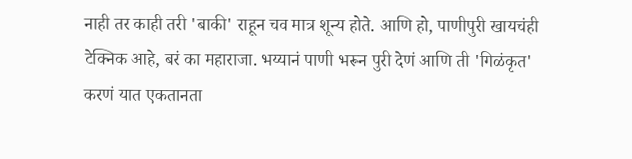नाही तर काही तरी 'बाकी' राहून चव मात्र शून्य होते. आणि हो, पाणीपुरी खायचंही टेक्निक आहे, बरं का महाराजा. भय्यानं पाणी भरून पुरी देणं आणि ती 'गिळंकृत' करणं यात एकतानता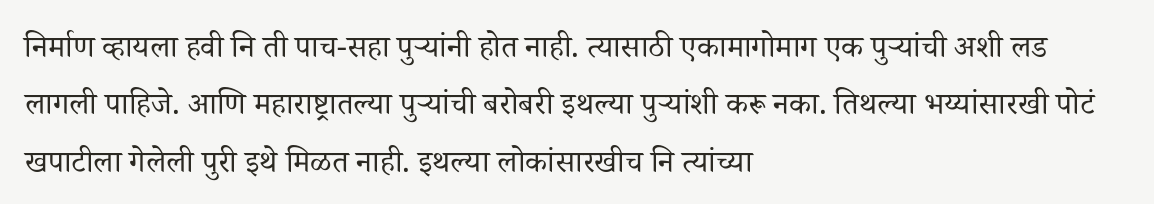निर्माण व्हायला हवी नि ती पाच-सहा पुर्‍यांनी होत नाही. त्यासाठी एकामागोमाग एक पुर्‍यांची अशी लड लागली पाहिजे. आणि महाराष्ट्रातल्या पुर्‍यांची बरोबरी इथल्या पुर्‍यांशी करू नका. तिथल्या भय्यांसारखी पोटं खपाटीला गेलेली पुरी इथे मिळत नाही. इथल्या लोकांसारखीच नि त्यांच्या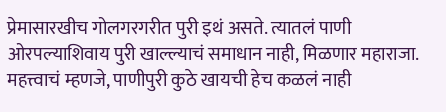प्रेमासारखीच गोलगरगरीत पुरी इथं असते. त्यातलं पाणी ओरपल्याशिवाय पुरी खाल्ल्याचं समाधान नाही, मिळणार महाराजा. महत्त्वाचं म्हणजे, पाणीपुरी कुठे खायची हेच कळलं नाही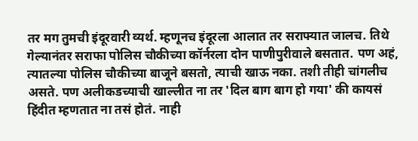तर मग तुमची इंदूरवारी व्यर्थ. म्हणूनच इंदूरला आलात तर सराफ्यात जालच. तिथे गेल्यानंतर सराफा पोलिस चौकीच्या कॉर्नरला दोन पाणीपुरीवाले बसतात. पण अहं, त्यातल्या पोलिस चौकीच्या बाजूने बसतो, त्याची खाऊ नका. तशी तीही चांगलीच असते. पण अलीकडच्याची खाल्लीत ना तर 'दिल बाग बाग हो गया' की कायसं हिंदीत म्हणतात ना तसं होतं. नाही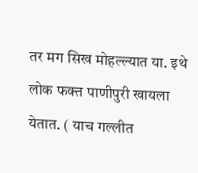तर मग सिख मोहल्ल्यात या. इथे लोक फक्त पाणीपुरी खायला येतात. ( याच गल्लीत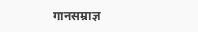गानसम्राज्ञ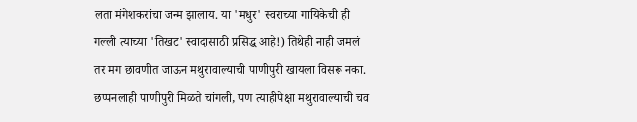लता मंगेशकरांचा जन्म झालाय. या 'मधुर' स्वराच्या गायिकेची ही गल्ली त्याच्या 'तिखट' स्वादासाठी प्रसिद्ध आहे!) तिथेही नाही जमलं तर मग छावणीत जाऊन मथुरावाल्याची पाणीपुरी खायला विसरू नका. छप्पनलाही पाणीपुरी मिळते चांगली, पण त्याहीपेक्षा मथुरावाल्याची चव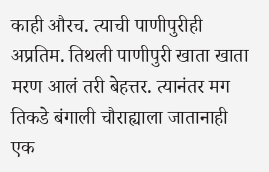काही औरच. त्याची पाणीपुरीही अप्रतिम. तिथली पाणीपुरी खाता खाता मरण आलं तरी बेहत्तर. त्यानंतर मग तिकडे बंगाली चौराह्याला जातानाही एक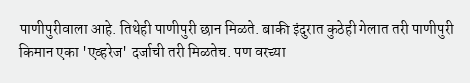पाणीपुरीवाला आहे. तिथेही पाणीपुरी छान मिळते. बाकी इंदुरात कुठेही गेलात तरी पाणीपुरी किमान एका 'एव्हरेज' दर्जाची तरी मिळतेच. पण वरच्या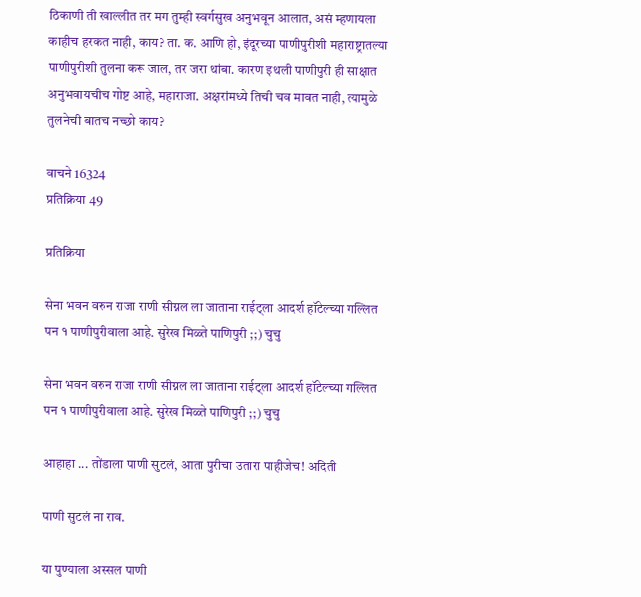ठिकाणी ती खाल्लीत तर मग तुम्ही स्वर्गसुख अनुभवून आलात, असं म्हणायला काहीच हरकत नाही, काय? ता. क. आणि हो, इंदूरच्या पाणीपुरीशी महाराष्ट्रातल्या पाणीपुरीशी तुलना करू जाल, तर जरा थांबा. कारण इथली पाणीपुरी ही साक्षात अनुभवायचीच गोष्ट आहे, महाराजा. अक्षरांमध्ये तिची चव मावत नाही, त्यामुळे तुलनेची बातच नच्छो काय?

वाचने 16324
प्रतिक्रिया 49

प्रतिक्रिया

सेना भवन वरुन राजा राणी सीग्नल ला जाताना राईट्ला आदर्श हॉटेल्च्या गल्लित पन १ पाणीपुरीवाला आहे. सुरेख मिळ्ते पाणिपुरी ;;) चुचु

सेना भवन वरुन राजा राणी सीग्नल ला जाताना राईट्ला आदर्श हॉटेल्च्या गल्लित पन १ पाणीपुरीवाला आहे. सुरेख मिळ्ते पाणिपुरी ;;) चुचु

आहाहा ... तोंडाला पाणी सुटलं, आता पुरीचा उतारा पाहीजेच! अदिती

पाणी सुटलं ना राव.

या पुण्याला अस्सल पाणी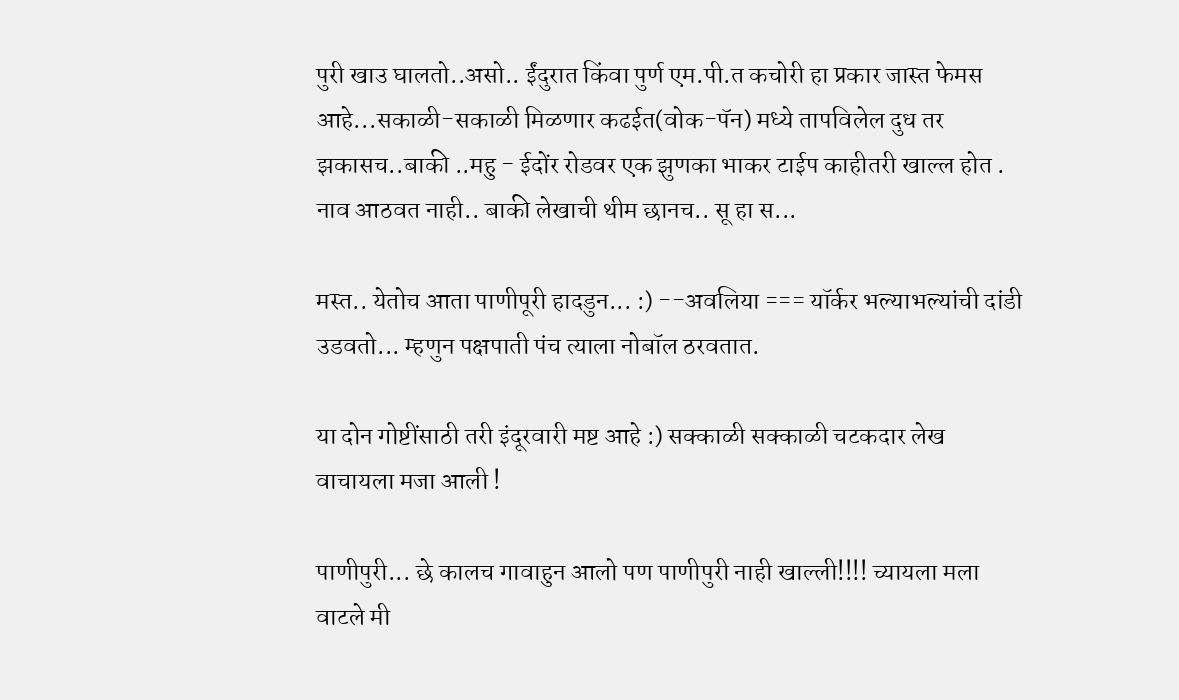पुरी खाउ घालतो..असो.. ईंदुरात किंवा पुर्ण एम.पी.त कचोरी हा प्रकार जास्त फेमस आहे...सकाळी-सकाळी मिळणार कढईत(वोक-पॅन) मध्ये तापविलेल दुध तर झकासच..बाकी ..महु - ईदोंर रोडवर एक झुणका भाकर टाईप काहीतरी खाल्ल होत . नाव आठवत नाही.. बाकी लेखाची थीम छानच.. सू हा स...

मस्त.. येतोच आता पाणीपूरी हादडुन... :) --अवलिया === यॉर्कर भल्याभल्यांची दांडी उडवतो... म्हणुन पक्षपाती पंच त्याला नोबॉल ठरवतात.

या दोन गोष्टींसाठी तरी इंदूरवारी मष्ट आहे :) सक्काळी सक्काळी चटकदार लेख वाचायला मजा आली !

पाणीपुरी... छे कालच गावाहुन आलो पण पाणीपुरी नाही खाल्ली!!!! च्यायला मला वाटले मी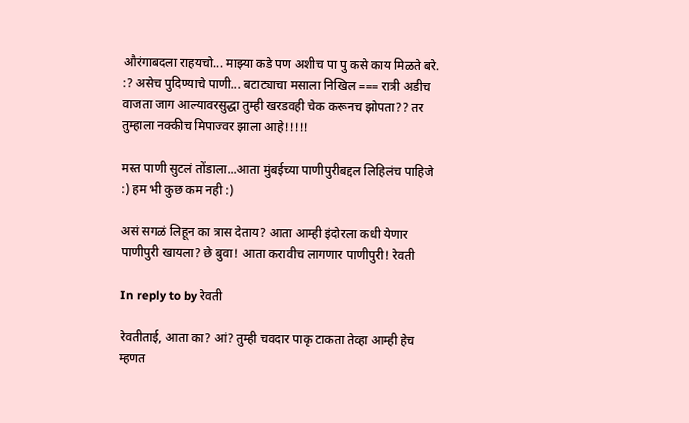औरंगाबदला राहयचो... माझ्या कडे पण अशीच पा पु कसे काय मिळते बरे. :? असेच पुदिण्याचे पाणी... बटाट्याचा मसाला निखिल === रात्री अडीच वाजता जाग आल्यावरसुद्धा तुम्ही खरडवही चेक करूनच झोपता?? तर तुम्हाला नक्कीच मिपाज्वर झाला आहे!!!!!

मस्त पाणी सुटलं तोंडाला...आता मुंबईच्या पाणीपुरीबद्दल लिहिलंच पाहिजे :) हम भी कुछ कम नही :)

असं सगळं लिहून का त्रास देताय? आता आम्ही इंदोरला कधी येणार पाणीपुरी खायला? छे बुवा! आता करावीच लागणार पाणीपुरी! रेवती

In reply to by रेवती

रेवतीताई, आता का? आं? तुम्ही चवदार पाकृ टाकता तेव्हा आम्ही हेच म्हणत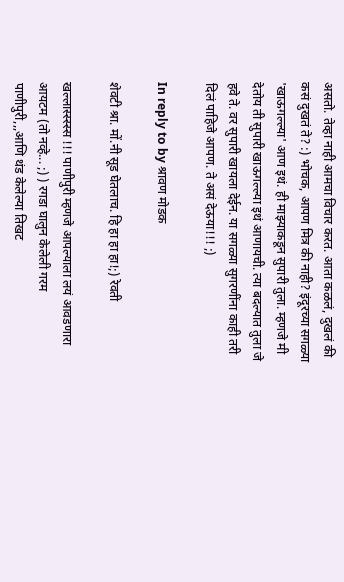असतो. तेव्हा नाही आमचा विचार करत. आता कळलं, दुखलं की कसं दुखतं ते? :) भोचक, आपण मित्र की नाही? इंदूरच्या सगळ्या 'खाऊगल्ल्या' आण इथं. ही माझ्याकडून सुपारी तुला. म्हणजे मी देतोय ती सुपारी खाऊगल्ल्या इथं आणायची. त्या बदल्यात तुला जे हवे ते. वर सुपारी खायला देईन. या सगळ्या सुगरणींना काही तरी दिलं पाहिजे आपण. ते असं देऊया!!! ;)

In reply to by श्रावण मोडक

शेवटी श्रा. मों.नी सूड घेतलाच. हि हा हा हा!;) रेवती

खल्लास्स्स्स्स !!! पाणीपुरी म्हणजे आपल्याला लयं आवडणारा आयटम (तो नव्हे... ;) ) रगडा घालुन केलेली गरम पाणीपुरी,,,आणि थंड केलेल्या तिखट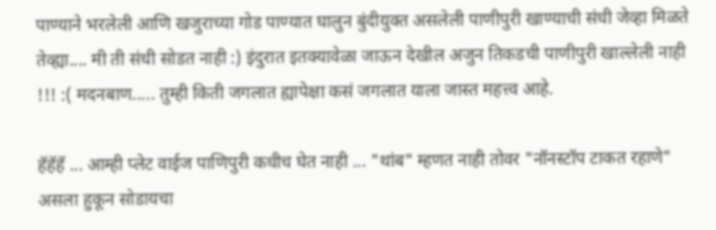पाण्याने भरलेली आणि खजुराच्या गोड पाण्यात घालुन बुंदीयुक्त असलेली पाणीपुरी खाण्याची संधी जेव्हा मिळते तेव्ह्या.... मी ती संधी सोडत नाही :) इंदुरात इतक्यावेळा जाऊन देखील अजुन तिकडची पाणीपुरी खाल्लेली नाही !!! :( मदनबाण..... तुम्ही किती जगलात ह्यापेक्षा कसं जगलात याला जास्त महत्त्व आहे.

हॅहॅहॅ ... आम्ही प्लेट वाईज पाणिपुरी कधीच घेत नाही ... "थांब" म्हणत नाही तोवर "नॉनस्टॉप टाकत रहाणे" असला हुकून सोडायचा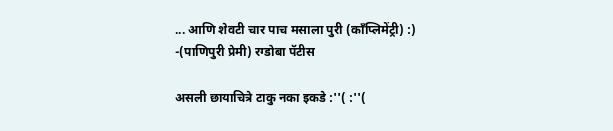... आणि शेवटी चार पाच मसाला पुरी (काँप्लिमेंट्री) :) -(पाणिपुरी प्रेमी) रग्डोबा पॅटीस

असली छायाचित्रे टाकु नका इकडे :''( :''(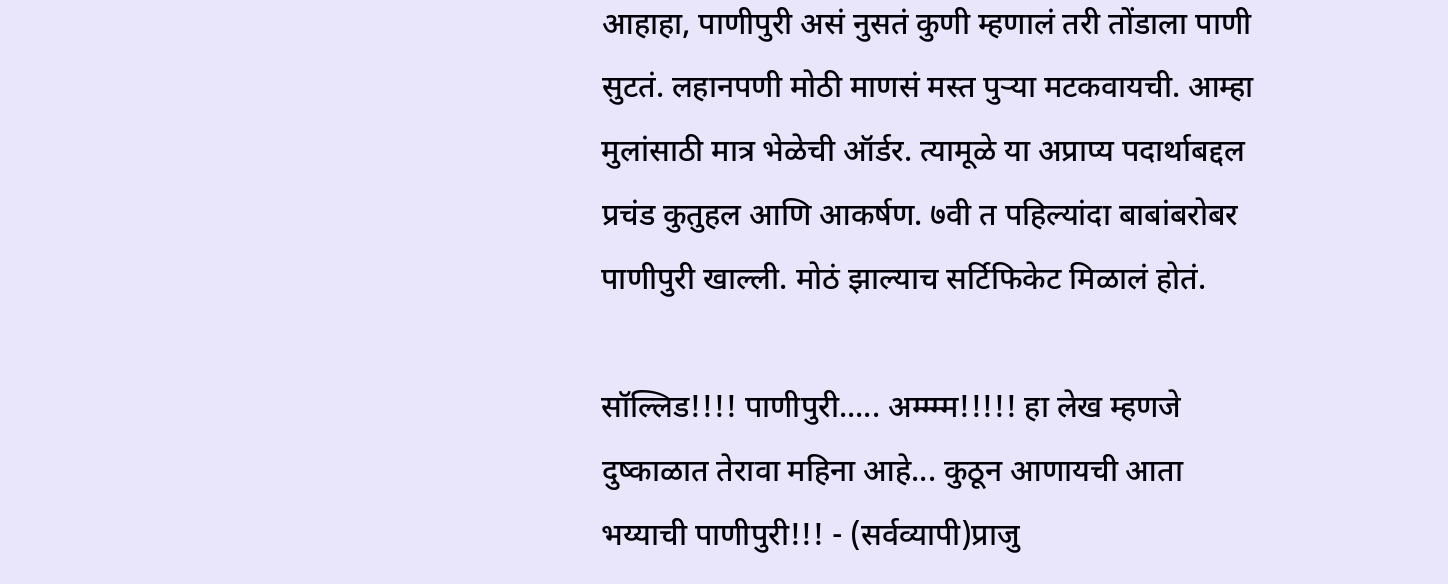आहाहा, पाणीपुरी असं नुसतं कुणी म्हणालं तरी तोंडाला पाणी सुटतं. लहानपणी मोठी माणसं मस्त पुर्‍या मटकवायची. आम्हा मुलांसाठी मात्र भेळेची ऑर्डर. त्यामूळे या अप्राप्य पदार्थाबद्दल प्रचंड कुतुहल आणि आकर्षण. ७वी त पहिल्यांदा बाबांबरोबर पाणीपुरी खाल्ली. मोठं झाल्याच सर्टिफिकेट मिळालं होतं.

सॉल्लिड!!!! पाणीपुरी..... अम्म्म्म!!!!! हा लेख म्हणजे दुष्काळात तेरावा महिना आहे... कुठून आणायची आता भय्याची पाणीपुरी!!! - (सर्वव्यापी)प्राजु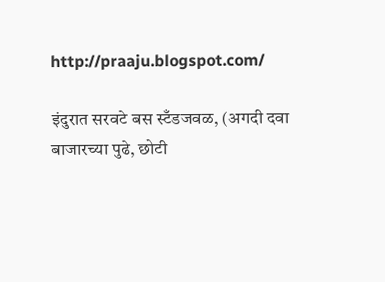http://praaju.blogspot.com/

इंदुरात सरवटे बस स्टँडजवळ, (अगदी दवा बाजारच्या पुढे, छोटी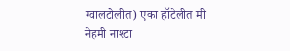ग्वालटोलीत) एका हॉटेलीत मी नेहमी नाश्टा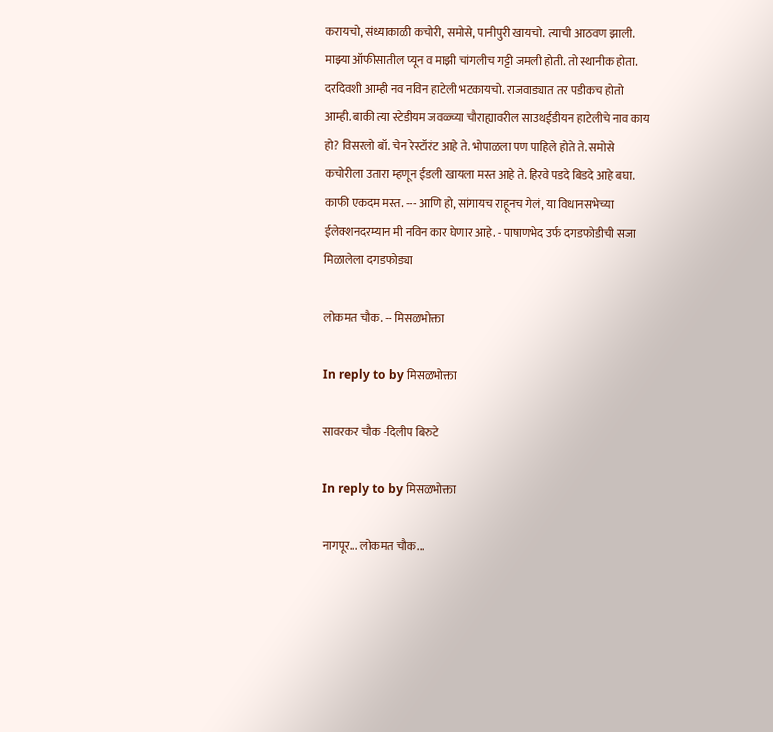करायचो, संध्याकाळी कचोरी, समोसे, पानीपुरी खायचो. त्याची आठवण झाली. माझ्या ऑफीसातील प्यून व माझी चांगलीच गट्टी जमली होती. तो स्थानीक होता. दरदिवशी आम्ही नव नविन हाटेली भटकायचो. राजवाड्यात तर पडीकच होतो आम्ही. बाकी त्या स्टेडीयम जवळ्च्या चौराह्यावरील साउथईंडीयन हाटेलीचे नाव काय हो? विसरलो बॉ. चेन रेस्टॉरंट आहे ते. भोपाळला पण पाहिले होते ते. समोसे कचोरीला उतारा म्हणून ईडली खायला मस्त आहे ते. हिरवे पडदे बिडदे आहे बघा. काफी एकदम मस्त. --- आणि हो, सांगायच राहूनच गेलं, या विधानसभेच्या ईलेक्शनदरम्यान मी नविन कार घेणार आहे. - पाषाणभेद उर्फ दगडफोडीची सजा मिळालेला दगडफोड्या

लोकमत चौक. -- मिसळभोक्ता

In reply to by मिसळभोक्ता

सावरकर चौक -दिलीप बिरुटे

In reply to by मिसळभोक्ता

नागपूर... लोकमत चौक...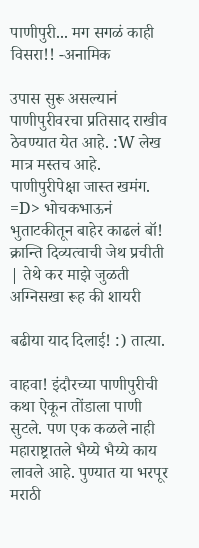पाणीपुरी... मग सगळं काही विसरा!! -अनामिक

उपास सुरू असल्यानं पाणीपुरीवरचा प्रतिसाद राखीव ठेवण्यात येत आहे. :W लेख मात्र मस्तच आहे. पाणीपुरीपेक्षा जास्त खमंग. =D> भोचकभाऊनं भुताटकीतून बाहेर काढलं बॉ! क्रान्ति दिव्यत्वाची जेथ प्रचीती | तेथे कर माझे जुळती अग्निसखा रूह की शायरी

बढीया याद दिलाई! :) तात्या.

वाहवा! इंदौरच्या पाणीपुरीची कथा ऐकून तोंडाला पाणी सुटले. पण एक कळले नाही महाराष्ट्रातले भैय्ये भैय्ये काय लावले आहे. पुण्यात या भरपूर मराठी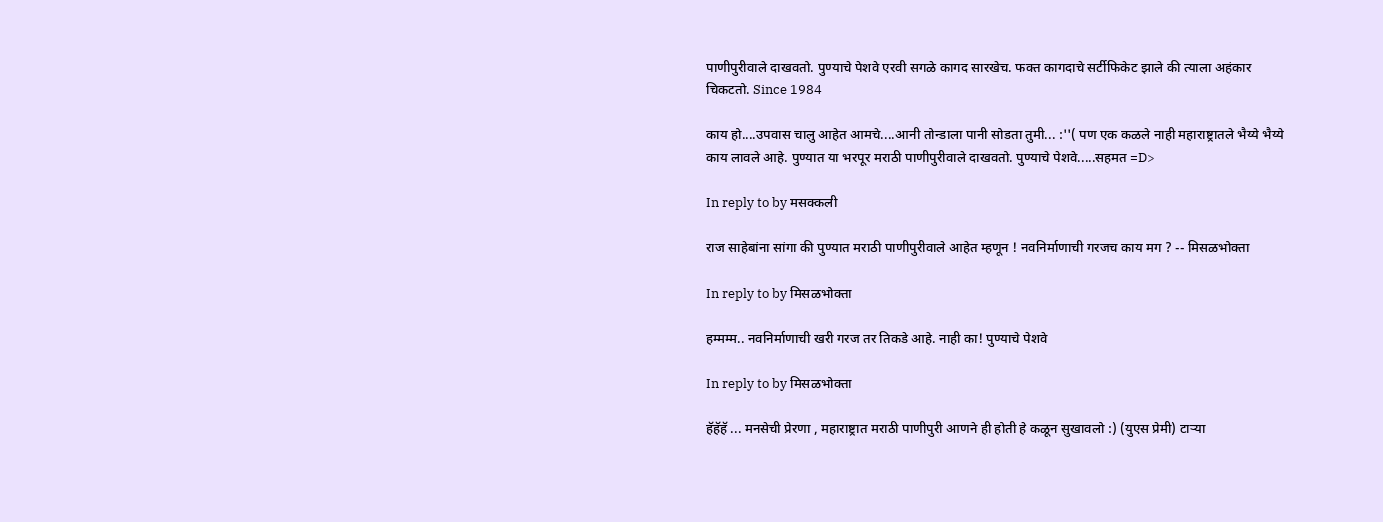पाणीपुरीवाले दाखवतो. पुण्याचे पेशवे एरवी सगळे कागद सारखेच. फक्त कागदाचे सर्टीफिकेट झाले की त्याला अहंकार चिकटतो. Since 1984

काय हो....उपवास चालु आहेत आमचे....आनी तोन्डाला पानी सोडता तुमी... :''( पण एक कळले नाही महाराष्ट्रातले भैय्ये भैय्ये काय लावले आहे. पुण्यात या भरपूर मराठी पाणीपुरीवाले दाखवतो. पुण्याचे पेशवे.....सहमत =D>

In reply to by मसक्कली

राज साहेबांना सांगा की पुण्यात मराठी पाणीपुरीवाले आहेत म्हणून ! नवनिर्माणाची गरजच काय मग ? -- मिसळभोक्ता

In reply to by मिसळभोक्ता

हम्मम्म.. नवनिर्माणाची खरी गरज तर तिकडे आहे. नाही का! पुण्याचे पेशवे

In reply to by मिसळभोक्ता

हॅहॅहॅ ... मनसेची प्रेरणा , महाराष्ट्रात मराठी पाणीपुरी आणने ही होती हे कळून सुखावलो :) (युएस प्रेमी) टार्‍या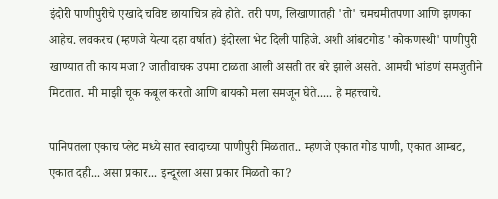इंदोरी पाणीपुरीचे एखादे चविष्ट छायाचित्र हवे होते. तरी पण, लिखाणातही 'तो' चमचमीतपणा आणि झणका आहेच. लवकरच (म्हणजे येत्या दहा वर्षात) इंदोरला भेट दिली पाहिजे. अशी आंबटगोड 'कोकणस्थी' पाणीपुरी खाण्यात ती काय मजा? जातीवाचक उपमा टाळता आली असती तर बरे झाले असते. आमची भांडणं समजुतीने मिटतात. मी माझी चूक कबूल करतो आणि बायको मला समजून घेते..... हे महत्त्वाचे.

पानिपतला एकाच प्लेट मध्ये सात स्वादाच्या पाणीपुरी मिळतात.. म्हणजे एकात गोड पाणी, एकात आम्बट, एकात दही... असा प्रकार... इन्दूरला असा प्रकार मिळतो का?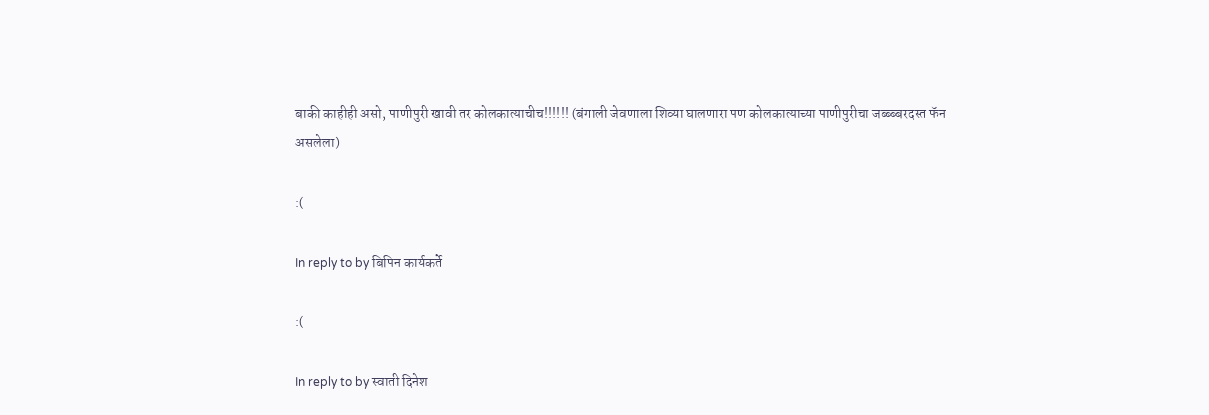बाकी काहीही असो, पाणीपुरी खावी तर कोलकात्याचीच!!!!!! (बंगाली जेवणाला शिव्या घालणारा पण कोलकात्याच्या पाणीपुरीचा जब्ब्ब्बरदस्त फॅन असलेला)

:(

In reply to by बिपिन कार्यकर्ते

:(

In reply to by स्वाती दिनेश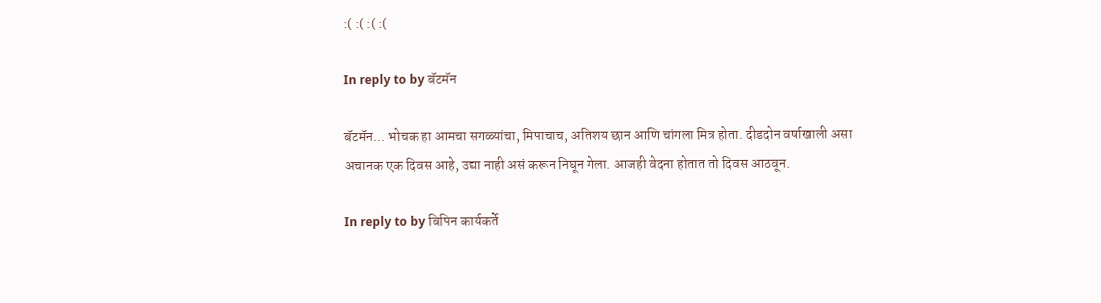:( :( :( :(

In reply to by बॅटमॅन

बॅटमॅन... भोचक हा आमचा सगळ्यांचा, मिपाचाच, अतिशय छान आणि चांगला मित्र होता. दीडदोन वर्षाखाली असा अचानक एक दिवस आहे, उद्या नाही असं करून निघून गेला. आजही वेदना होतात तो दिवस आठवून.

In reply to by बिपिन कार्यकर्ते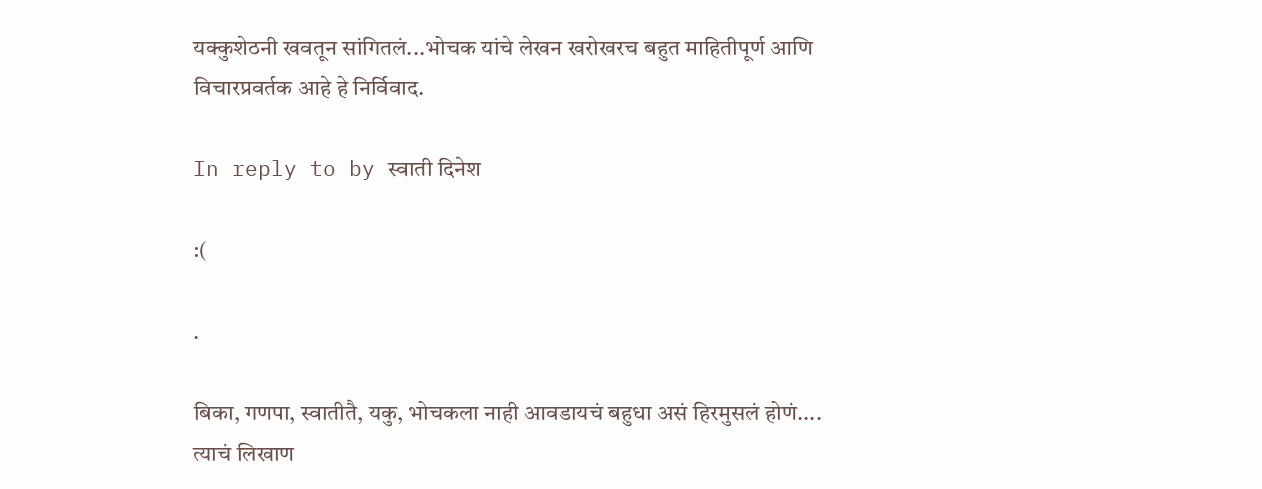यक्कुशेठनी खवतून सांगितलं...भोचक यांचे लेखन खरोखरच बहुत माहितीपूर्ण आणि विचारप्रवर्तक आहे हे निर्विवाद.

In reply to by स्वाती दिनेश

:(

.

बिका, गणपा, स्वातीतै, यकु, भोचकला नाही आवडायचं बहुधा असं हिरमुसलं होणं.... त्याचं लिखाण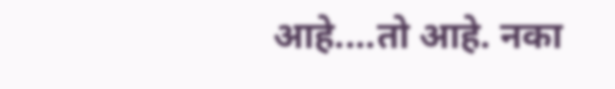आहे....तो आहे. नका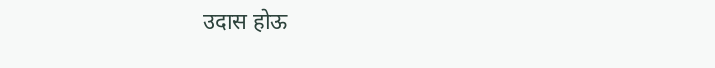उदास होऊ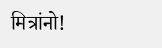मित्रांनो!